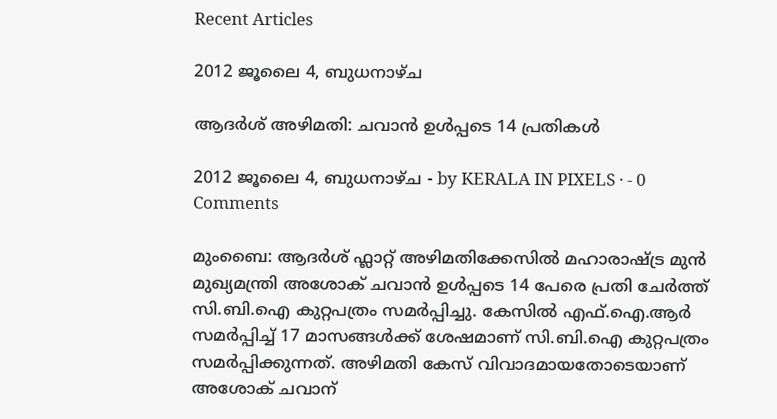Recent Articles

2012 ജൂലൈ 4, ബുധനാഴ്‌ച

ആദര്‍ശ് അഴിമതി: ചവാന്‍ ഉള്‍പ്പടെ 14 പ്രതികള്‍

2012 ജൂലൈ 4, ബുധനാഴ്‌ച - by KERALA IN PIXELS · - 0 Comments

മുംബൈ: ആദര്‍ശ് ഫ്ലാറ്റ് അഴിമതിക്കേസില്‍ മഹാരാഷ്ട്ര മുന്‍ മുഖ്യമന്ത്രി അശോക് ചവാന്‍ ഉള്‍പ്പടെ 14 പേരെ പ്രതി ചേര്‍ത്ത് സി.ബി.ഐ കുറ്റപത്രം സമര്‍പ്പിച്ചു. കേസില്‍ എഫ്.ഐ.ആര്‍ സമര്‍പ്പിച്ച് 17 മാസങ്ങള്‍ക്ക് ശേഷമാണ് സി.ബി.ഐ കുറ്റപത്രം സമര്‍പ്പിക്കുന്നത്. അഴിമതി കേസ് വിവാദമായതോടെയാണ് അശോക് ചവാന്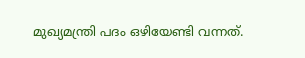മുഖ്യമന്ത്രി പദം ഒഴിയേണ്ടി വന്നത്.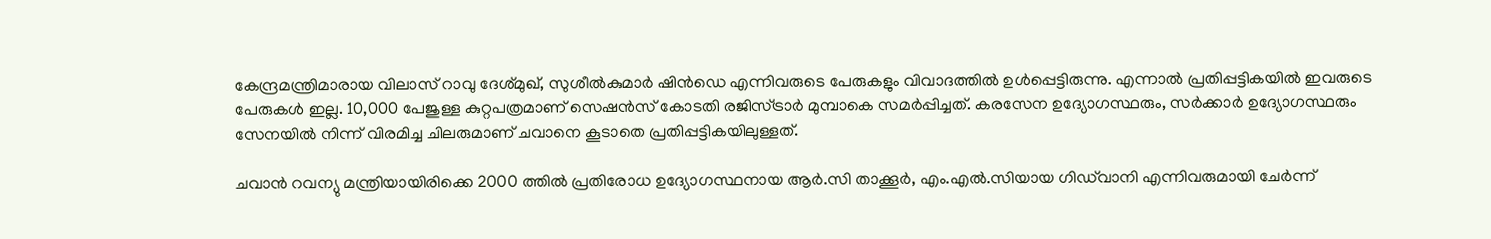കേന്ദ്രമന്ത്രിമാരായ വിലാസ് റാവു ദേശ്മുഖ്, സുശീല്‍കുമാര്‍ ഷിന്‍ഡെ എന്നിവരുടെ പേരുകളും വിവാദത്തില്‍ ഉള്‍പ്പെട്ടിരുന്നു. എന്നാല്‍ പ്രതിപ്പട്ടികയില്‍ ഇവരുടെ പേരുകള്‍ ഇല്ല. 10,000 പേജുള്ള കുറ്റപത്രമാണ് സെഷന്‍സ് കോടതി രജിസ്ട്രാര്‍ മുമ്പാകെ സമര്‍പ്പിച്ചത്. കരസേന ഉദ്യോഗസ്ഥരും, സര്‍ക്കാര്‍ ഉദ്യോഗസ്ഥരും സേനയില്‍ നിന്ന് വിരമിച്ച ചിലരുമാണ് ചവാനെ കൂടാതെ പ്രതിപ്പട്ടികയിലുള്ളത്.

ചവാന്‍ റവന്യു മന്ത്രിയായിരിക്കെ 2000 ത്തില്‍ പ്രതിരോധ ഉദ്യോഗസ്ഥനായ ആര്‍.സി താക്കൂര്‍, എം.എല്‍.സിയായ ഗിഡ്‌വാനി എന്നിവരുമായി ചേര്‍ന്ന്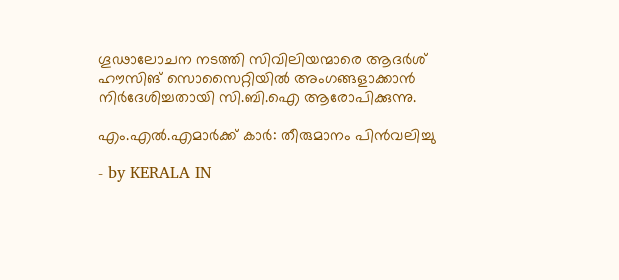ഗൂഢാലോചന നടത്തി സിവിലിയന്മാരെ ആദര്‍ശ് ഹൗസിങ് സൊസൈറ്റിയില്‍ അംഗങ്ങളാക്കാന്‍ നിര്‍ദേശിച്ചതായി സി.ബി.ഐ ആരോപിക്കുന്നു.

എം.എല്‍.എമാര്‍ക്ക് കാര്‍: തീരുമാനം പിന്‍വലിച്ചു

- by KERALA IN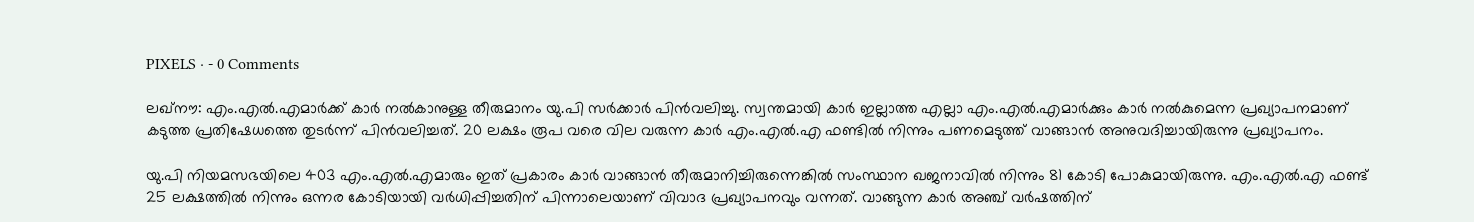PIXELS · - 0 Comments

ലഖ്‌നൗ: എം.എല്‍.എമാര്‍ക്ക് കാര്‍ നല്‍കാനുള്ള തീരുമാനം യു.പി സര്‍ക്കാര്‍ പിന്‍വലിച്ചു. സ്വന്തമായി കാര്‍ ഇല്ലാത്ത എല്ലാ എം.എല്‍.എമാര്‍ക്കും കാര്‍ നല്‍കുമെന്ന പ്രഖ്യാപനമാണ് കടുത്ത പ്രതിഷേധത്തെ തുടര്‍ന്ന് പിന്‍വലിച്ചത്. 20 ലക്ഷം രൂപ വരെ വില വരുന്ന കാര്‍ എം.എല്‍.എ ഫണ്ടില്‍ നിന്നും പണമെടുത്ത് വാങ്ങാന്‍ അനുവദിച്ചായിരുന്നു പ്രഖ്യാപനം.

യു.പി നിയമസഭയിലെ 403 എം.എല്‍.എമാരും ഇത് പ്രകാരം കാര്‍ വാങ്ങാന്‍ തീരുമാനിച്ചിരുന്നെങ്കില്‍ സംസ്ഥാന ഖജനാവില്‍ നിന്നും 81 കോടി പോകുമായിരുന്നു. എം.എല്‍.എ ഫണ്ട് 25 ലക്ഷത്തില്‍ നിന്നും ഒന്നര കോടിയായി വര്‍ധിപ്പിച്ചതിന് പിന്നാലെയാണ് വിവാദ പ്രഖ്യാപനവും വന്നത്. വാങ്ങുന്ന കാര്‍ അഞ്ച് വര്‍ഷത്തിന്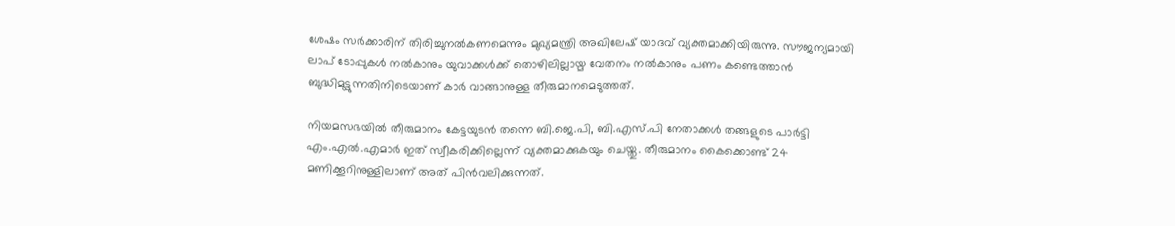ശേഷം സര്‍ക്കാരിന് തിരിച്ചുനല്‍കണമെന്നും മുഖ്യമന്ത്രി അഖിലേഷ് യാദവ് വ്യക്തമാക്കിയിരുന്നു. സൗജന്യമായി ലാപ് ടോപ്പുകള്‍ നല്‍കാനും യുവാക്കള്‍ക്ക് തൊഴിലില്ലായ്മ വേതനം നല്‍കാനും പണം കണ്ടെത്താന്‍ ബുദ്ധിമുട്ടുന്നതിനിടെയാണ് കാര്‍ വാങ്ങാനുള്ള തീരുമാനമെടുത്തത്.

നിയമസഭയില്‍ തീരുമാനം കേട്ടയുടന്‍ തന്നെ ബി.ജെ.പി, ബി.എസ്.പി നേതാക്കള്‍ തങ്ങളുടെ പാര്‍ട്ടി എം.എല്‍.എമാര്‍ ഇത് സ്വീകരിക്കില്ലെന്ന് വ്യക്തമാക്കുകയും ചെയ്തു. തീരുമാനം കൈക്കൊണ്ട് 24 മണിക്കൂറിനുള്ളിലാണ് അത് പിന്‍വലിക്കുന്നത്.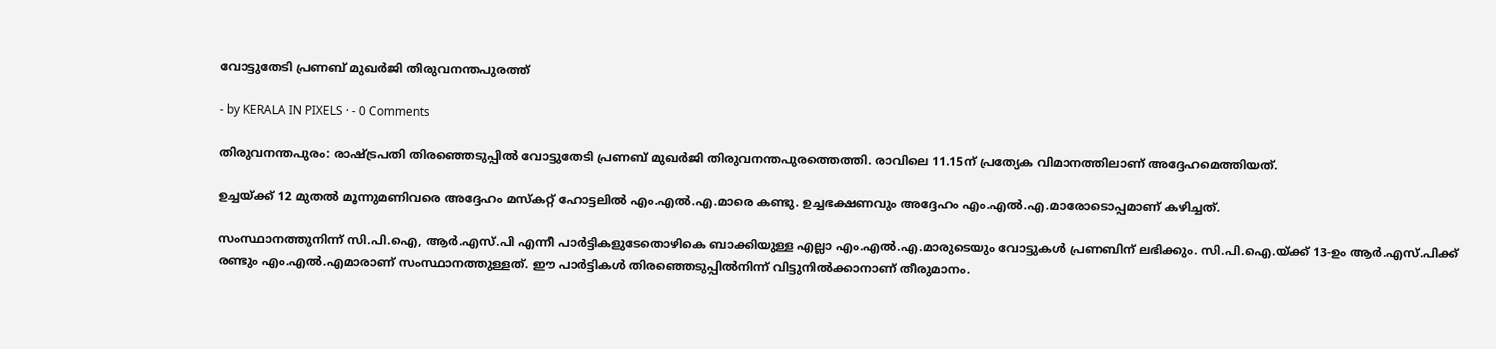വോട്ടുതേടി പ്രണബ് മുഖര്‍ജി തിരുവനന്തപുരത്ത്

- by KERALA IN PIXELS · - 0 Comments

തിരുവനന്തപുരം: രാഷ്ട്രപതി തിരഞ്ഞെടുപ്പില്‍ വോട്ടുതേടി പ്രണബ് മുഖര്‍ജി തിരുവനന്തപുരത്തെത്തി. രാവിലെ 11.15ന് പ്രത്യേക വിമാനത്തിലാണ് അദ്ദേഹമെത്തിയത്.

ഉച്ചയ്ക്ക് 12 മുതല്‍ മൂന്നുമണിവരെ അദ്ദേഹം മസ്‌കറ്റ് ഹോട്ടലില്‍ എം.എല്‍.എ.മാരെ കണ്ടു. ഉച്ചഭക്ഷണവും അദ്ദേഹം എം.എല്‍.എ.മാരോടൊപ്പമാണ് കഴിച്ചത്.

സംസ്ഥാനത്തുനിന്ന് സി.പി.ഐ, ആര്‍.എസ്.പി എന്നീ പാര്‍ട്ടികളുടേതൊഴികെ ബാക്കിയുള്ള എല്ലാ എം.എല്‍.എ.മാരുടെയും വോട്ടുകള്‍ പ്രണബിന് ലഭിക്കും. സി.പി.ഐ.യ്ക്ക് 13-ഉം ആര്‍.എസ്.പിക്ക് രണ്ടും എം.എല്‍.എമാരാണ് സംസ്ഥാനത്തുള്ളത്. ഈ പാര്‍ട്ടികള്‍ തിരഞ്ഞെടുപ്പില്‍നിന്ന് വിട്ടുനില്‍ക്കാനാണ് തീരുമാനം.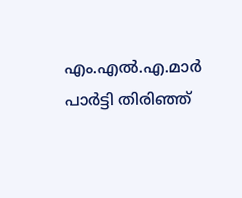എം.എല്‍.എ.മാര്‍ പാര്‍ട്ടി തിരിഞ്ഞ്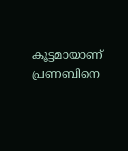കൂട്ടമായാണ് പ്രണബിനെ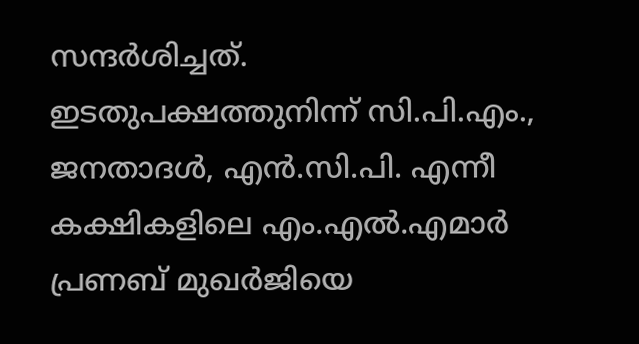സന്ദര്‍ശിച്ചത്. ഇടതുപക്ഷത്തുനിന്ന് സി.പി.എം., ജനതാദള്‍, എന്‍.സി.പി. എന്നീ കക്ഷികളിലെ എം.എല്‍.എമാര്‍ പ്രണബ് മുഖര്‍ജിയെ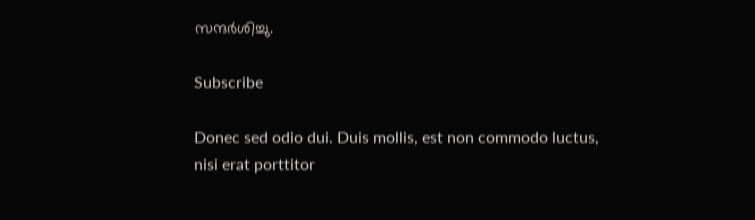സന്ദര്‍ശിച്ചു.

Subscribe

Donec sed odio dui. Duis mollis, est non commodo luctus, nisi erat porttitor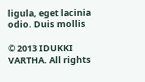ligula, eget lacinia odio. Duis mollis

© 2013 IDUKKI VARTHA. All rights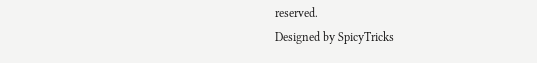reserved.
Designed by SpicyTricks